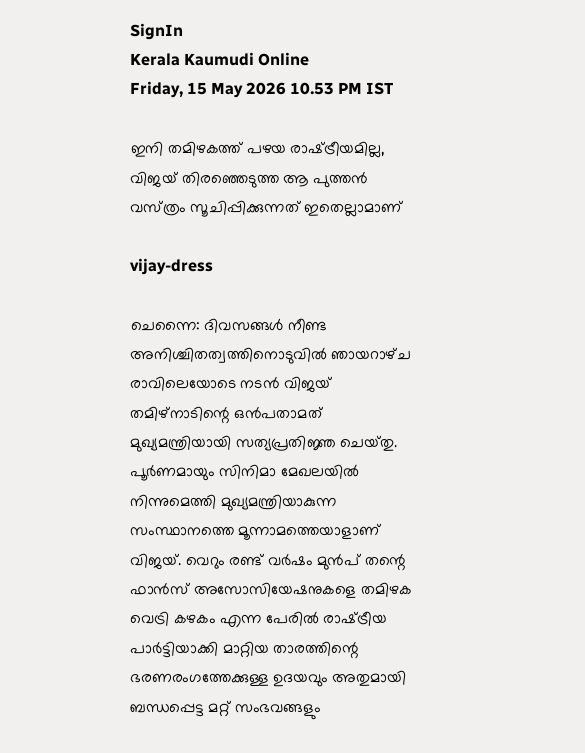SignIn
Kerala Kaumudi Online
Friday, 15 May 2026 10.53 PM IST

ഇനി തമിഴകത്ത് പഴയ രാഷ്‌ട്രീയമില്ല, വിജയ് തിരഞ്ഞെടുത്ത ആ പുത്തൻ വസ്‌ത്രം സൂചിപ്പിക്കുന്നത് ഇതെല്ലാമാണ്

vijay-dress

ചെന്നൈ: ദിവസങ്ങൾ നീണ്ട അനിശ്ചിതത്വത്തിനൊടുവിൽ ഞായറാഴ്‌ച രാവിലെയോടെ നടൻ വിജയ് തമിഴ്‌നാടിന്റെ ഒൻപതാമത്‌ മുഖ്യമന്ത്രിയായി സത്യപ്രതിജ്ഞ ചെയ്‌തു. പൂർണമായും സിനിമാ മേഖലയിൽ നിന്നുമെത്തി മുഖ്യമന്ത്രിയാകുന്ന സംസ്ഥാനത്തെ മൂന്നാമത്തെയാളാണ് വിജയ്. വെറും രണ്ട് വർഷം മുൻപ് തന്റെ ഫാൻസ് അസോസിയേഷനുകളെ തമിഴക വെട്രി കഴകം എന്ന പേരിൽ രാഷ്‌ട്രീയ പാർട്ടിയാക്കി മാറ്റിയ താരത്തിന്റെ ഭരണരംഗത്തേക്കുള്ള ഉദയവും അതുമായി ബന്ധപ്പെട്ട മറ്റ് സംഭവങ്ങളും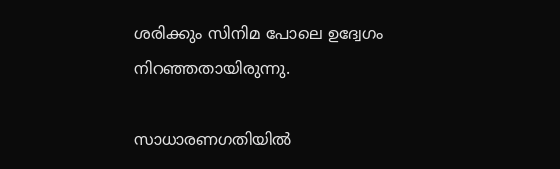ശരിക്കും സിനിമ പോലെ ഉദ്വേഗം നിറഞ്ഞതായിരുന്നു.

സാധാരണഗതിയിൽ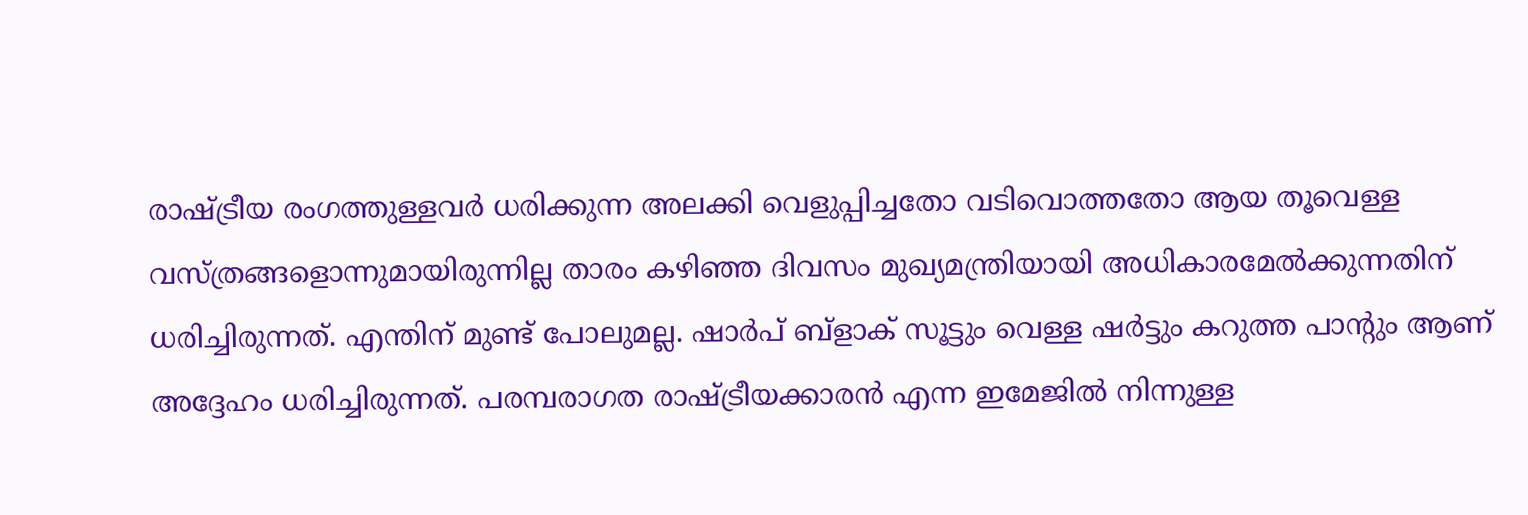രാഷ്‌ട്രീയ രംഗത്തുള്ളവർ ധരിക്കുന്ന അലക്കി വെളുപ്പിച്ചതോ വടിവൊത്തതോ ആയ തൂവെള്ള വസ്‌ത്രങ്ങളൊന്നുമായിരുന്നില്ല താരം കഴിഞ്ഞ ദിവസം മുഖ്യമന്ത്രിയായി അധികാരമേൽക്കുന്നതിന് ധരിച്ചിരുന്നത്. എന്തിന് മുണ്ട് പോലുമല്ല. ഷാർപ് ബ്‌ളാക് സൂട്ടും വെള്ള ഷർട്ടും കറുത്ത പാന്റും ആണ് അദ്ദേഹം ധരിച്ചിരുന്നത്. പരമ്പരാഗത രാഷ്‌ട്രീയക്കാരൻ എന്ന ഇമേജിൽ നിന്നുള്ള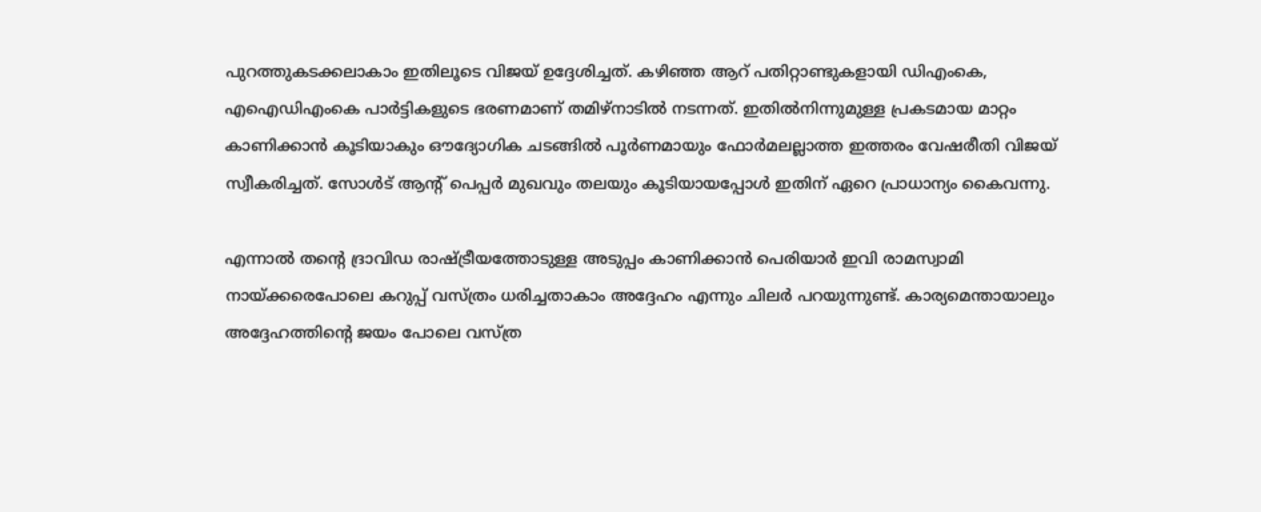പുറത്തുകടക്കലാകാം ഇതിലൂടെ വിജയ് ഉദ്ദേശിച്ചത്. കഴിഞ്ഞ ആറ് പതിറ്റാണ്ടുകളായി ഡിഎംകെ, എഐഡിഎംകെ പാർട്ടികളുടെ ഭരണമാണ് തമിഴ്‌നാടിൽ നടന്നത്. ഇതിൽനിന്നുമുള്ള പ്രകടമായ മാറ്റം കാണിക്കാൻ കൂടിയാകും ഔദ്യോഗിക ചടങ്ങിൽ പൂർണമായും ഫോർമലല്ലാത്ത ഇത്തരം വേഷരീതി വിജയ് സ്വീകരിച്ചത്. സോൾട് ആന്റ് പെപ്പർ മുഖവും തലയും കൂടിയായപ്പോൾ ഇതിന് ഏറെ പ്രാധാന്യം കൈവന്നു.

എന്നാൽ തന്റെ ദ്രാവിഡ രാഷ്‌ട്രീയത്തോടുള്ള അടുപ്പം കാണിക്കാൻ പെരിയാർ ഇവി രാമസ്വാമി നായ്‌ക്കരെപോലെ കറുപ്പ് വസ്‌ത്രം ധരിച്ചതാകാം അദ്ദേഹം‌ എന്നും ചിലർ പറയുന്നുണ്ട്. കാര്യമെന്തായാലും അദ്ദേഹത്തിന്റെ ജയം പോലെ വസ്‌ത്ര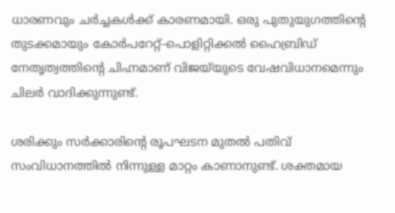ധാരണവും ചർച്ചകൾക്ക് കാരണമായി. ഒരു പുതുയുഗത്തിന്റെ തുടക്കമായും കോർപറേറ്റ്-പൊളിറ്റിക്കൽ ഹൈബ്രി‌ഡ് നേതൃത്വത്തിന്റെ ചിഹ്നമാണ് വിജയ്‌യുടെ വേഷവിധാനമെന്നും ചിലർ വാദിക്കുന്നുണ്ട്.

ശരിക്കും സ‌ർക്കാരിന്റെ രൂപഘടന മുതൽ പതിവ് സംവിധാനത്തിൽ നിന്നുള്ള മാറ്റം കാണാനുണ്ട്. ശക്തമായ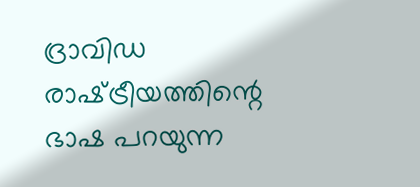ദ്രാവിഡ രാഷ്‌ട്രീയത്തിന്റെ ഭാഷ പറയുന്ന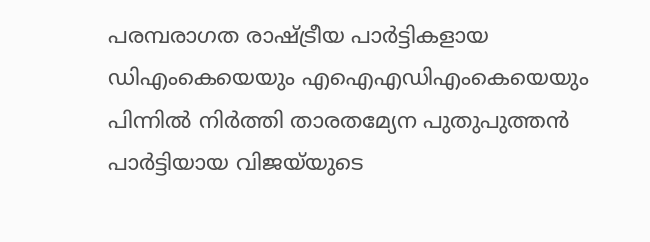പരമ്പരാഗത രാഷ്‌ട്രീയ പാർട്ടികളായ ഡിഎംകെയെയും എഐഎഡിഎംകെയെയും പിന്നിൽ നിർത്തി താരതമ്യേന പുതുപുത്തൻ പാർട്ടിയായ വിജയ്‌യുടെ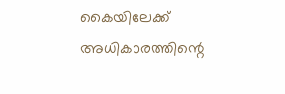കൈയിലേക്ക് അധികാരത്തിന്റെ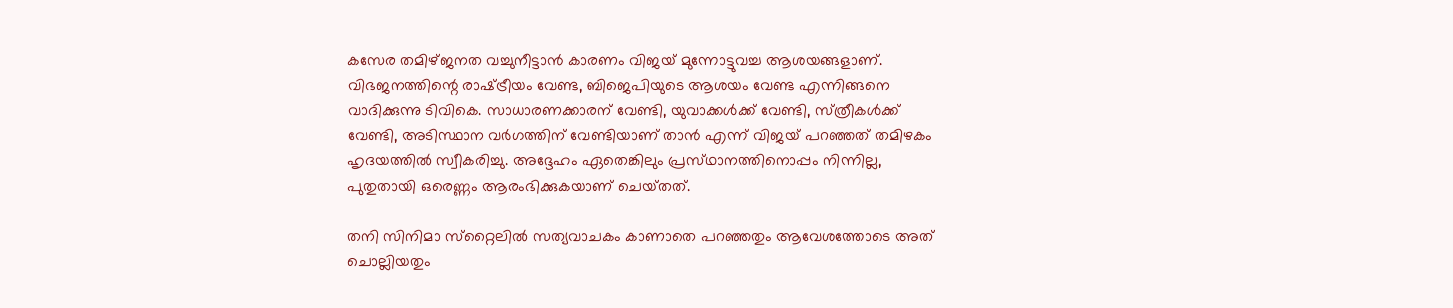കസേര തമിഴ്‌ജനത വച്ചുനീട്ടാൻ കാരണം വിജയ് മുന്നോട്ടുവച്ച ആശയങ്ങളാണ്. വിഭജനത്തിന്റെ രാഷ്‌ട്രീയം വേണ്ട, ബിജെപിയുടെ ആശയം വേണ്ട എന്നിങ്ങനെ വാദിക്കുന്നു ടിവികെ. സാധാരണക്കാരന് വേണ്ടി, യുവാക്കൾക്ക് വേണ്ടി, സ്‌ത്രീകൾക്ക് വേണ്ടി, അടിസ്ഥാന വർഗത്തിന് വേണ്ടിയാണ് താൻ എന്ന് വിജയ്‌ പറഞ്ഞത് തമിഴകം ഹൃദയത്തിൽ സ്വീകരിച്ചു. അദ്ദേഹം ഏതെങ്കിലും പ്രസ്‌ഥാനത്തിനൊപ്പം നിന്നില്ല, പുതുതായി ഒരെണ്ണം ആരംഭിക്കുകയാണ് ചെയ്‌തത്.

തനി സിനിമാ സ്‌റ്റൈലിൽ സത്യവാചകം കാണാതെ പറഞ്ഞതും ആവേശത്തോടെ അത് ചൊല്ലിയതും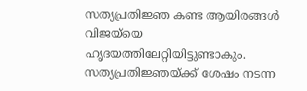സത്യപ്രതിജ്ഞ കണ്ട ആയിരങ്ങൾ വിജയ്‌യെ ഹൃദയത്തിലേറ്റിയിട്ടുണ്ടാകും. സത്യപ്രതിജ്ഞയ്‌ക്ക് ശേഷം നടന്ന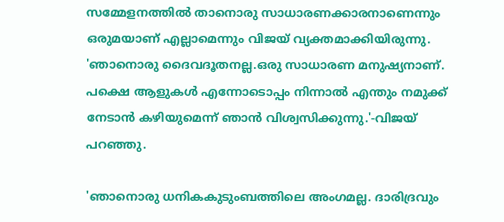സമ്മേളനത്തിൽ താനൊരു സാധാരണക്കാരനാണെന്നും ഒരുമയാണ് എല്ലാമെന്നും വിജയ് വ്യക്തമാക്കിയിരുന്നു. 'ഞാനൊരു ദൈവദൂതനല്ല.ഒരു സാധാരണ മനുഷ്യനാണ്. പക്ഷെ ആളുകൾ എന്നോടൊപ്പം നിന്നാൽ എന്തും നമുക്ക് നേടാൻ കഴിയുമെന്ന് ഞാൻ വിശ്വസിക്കുന്നു.'-വിജയ് പറഞ്ഞു.

'ഞാനൊരു ധനികകുടുംബത്തിലെ അംഗമല്ല. ദാരിദ്രവും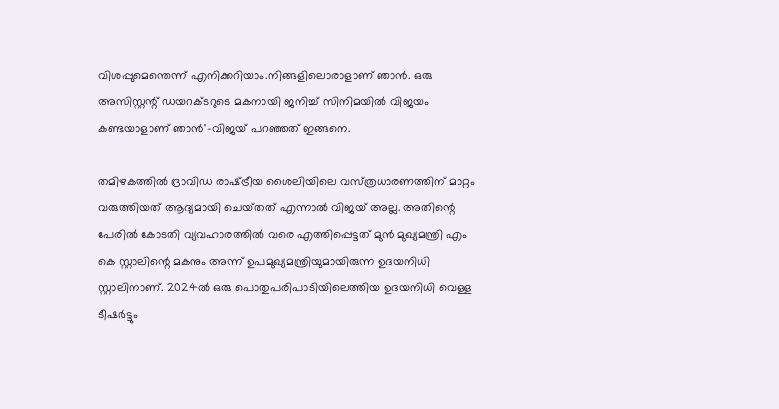വിശപ്പുമെന്തെന്ന് എനിക്കറിയാം.നിങ്ങളിലൊരാളാണ് ഞാൻ. ഒരു അസിസ്റ്റന്റ് ഡയറക്‌ടറുടെ മകനായി ജനിച്ച് സിനിമയിൽ വിജയം കണ്ടയാളാണ് ഞാൻ'-വിജയ് പറഞ്ഞത് ഇങ്ങനെ.

തമിഴകത്തിൽ ദ്രാവിഡ രാഷ്‌ട്രീയ ശൈലിയിലെ വസ്‌ത്രധാരണത്തിന് മാറ്റം വരുത്തിയത് ആദ്യമായി ചെയ്‌തത് എന്നാൽ വിജയ് അല്ല. അതിന്റെ പേരിൽ കോടതി വ്യവഹാരത്തിൽ വരെ എത്തിപ്പെട്ടത് മുൻ മുഖ്യമന്ത്രി എം കെ സ്റ്റാലിന്റെ മകനും അന്ന് ഉപമുഖ്യമന്ത്രിയുമായിരുന്ന ഉദയനിധി സ്റ്റാലിനാണ്. 2024ൽ ഒരു പൊതുപരിപാടിയിലെത്തിയ ഉദയനിധി വെള്ള ടീഷർട്ടും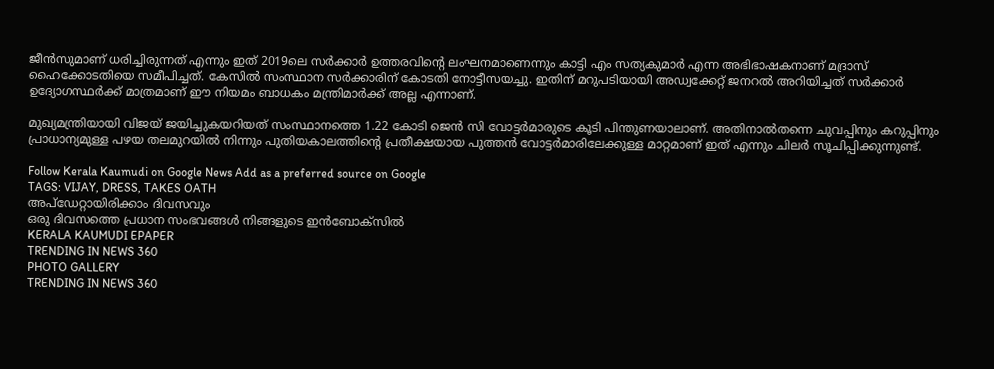ജീൻസുമാണ് ധരിച്ചിരുന്നത് എന്നും ഇത് 2019ലെ സർക്കാർ ഉത്തരവിന്റെ ലംഘനമാണെന്നും കാട്ടി എം സത്യകുമാർ എന്ന അഭിഭാഷകനാണ് മദ്രാസ് ഹൈക്കോടതിയെ സമീപിച്ചത്. കേസിൽ സംസ്ഥാന സർക്കാരിന് കോടതി നോട്ടീസയച്ചു. ഇതിന് മറുപടിയായി അഡ്വക്കേറ്റ് ജനറൽ അറിയിച്ചത് സർക്കാർ ഉദ്യോഗസ്ഥർക്ക് മാത്രമാണ് ഈ നിയമം ബാധകം മന്ത്രിമാർക്ക് അല്ല എന്നാണ്.

മുഖ്യമന്ത്രിയായി വിജയ് ജയിച്ചുകയറിയത് സംസ്ഥാനത്തെ 1.22 കോടി ജെൻ സി വോട്ടർമാരുടെ കൂടി പിന്തുണയാലാണ്. അതിനാൽതന്നെ ചുവപ്പിനും കറുപ്പിനും പ്രാധാന്യമുള്ള പഴയ തലമുറയിൽ നിന്നും പുതിയകാലത്തിന്റെ പ്രതീക്ഷയായ പുത്തൻ വോട്ടർമാരിലേക്കുള്ള മാറ്റമാണ് ഇത് എന്നും ചിലർ സൂചിപ്പിക്കുന്നുണ്ട്.

Follow Kerala Kaumudi on Google News Add as a preferred source on Google
TAGS: VIJAY, DRESS, TAKES OATH
അപ്ഡേറ്റായിരിക്കാം ദിവസവും
ഒരു ദിവസത്തെ പ്രധാന സംഭവങ്ങൾ നിങ്ങളുടെ ഇൻബോക്സിൽ
KERALA KAUMUDI EPAPER
TRENDING IN NEWS 360
PHOTO GALLERY
TRENDING IN NEWS 360